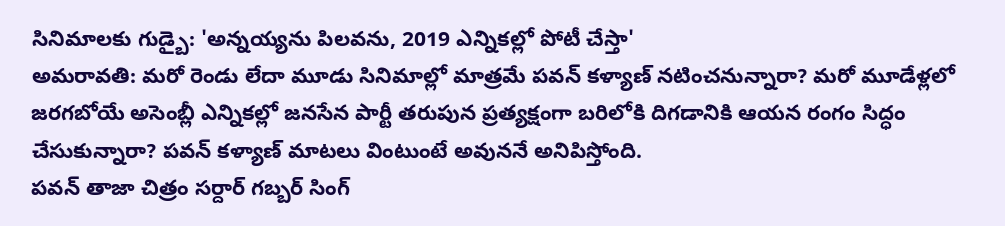సినిమాలకు గుడ్బై: 'అన్నయ్యను పిలవను, 2019 ఎన్నికల్లో పోటీ చేస్తా'
అమరావతి: మరో రెండు లేదా మూడు సినిమాల్లో మాత్రమే పవన్ కళ్యాణ్ నటించనున్నారా? మరో మూడేళ్లలో జరగబోయే అసెంబ్లీ ఎన్నికల్లో జనసేన పార్టీ తరుపున ప్రత్యక్షంగా బరిలోకి దిగడానికి ఆయన రంగం సిద్ధం చేసుకున్నారా? పవన్ కళ్యాణ్ మాటలు వింటుంటే అవుననే అనిపిస్తోంది.
పవన్ తాజా చిత్రం సర్దార్ గబ్బర్ సింగ్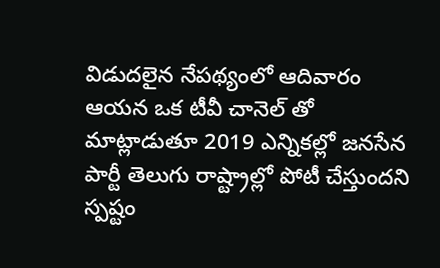విడుదలైన నేపథ్యంలో ఆదివారం ఆయన ఒక టీవీ చానెల్ తో మాట్లాడుతూ 2019 ఎన్నికల్లో జనసేన పార్టీ తెలుగు రాష్ట్రాల్లో పోటీ చేస్తుందని స్పష్టం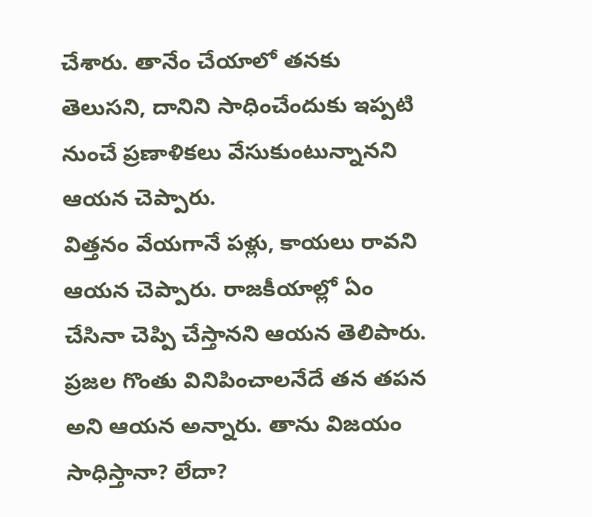చేశారు. తానేం చేయాలో తనకు తెలుసని, దానిని సాధించేందుకు ఇప్పటి నుంచే ప్రణాళికలు వేసుకుంటున్నానని ఆయన చెప్పారు.
విత్తనం వేయగానే పళ్లు, కాయలు రావని ఆయన చెప్పారు. రాజకీయాల్లో ఏం చేసినా చెప్పి చేస్తానని ఆయన తెలిపారు. ప్రజల గొంతు వినిపించాలనేదే తన తపన అని ఆయన అన్నారు. తాను విజయం సాధిస్తానా? లేదా?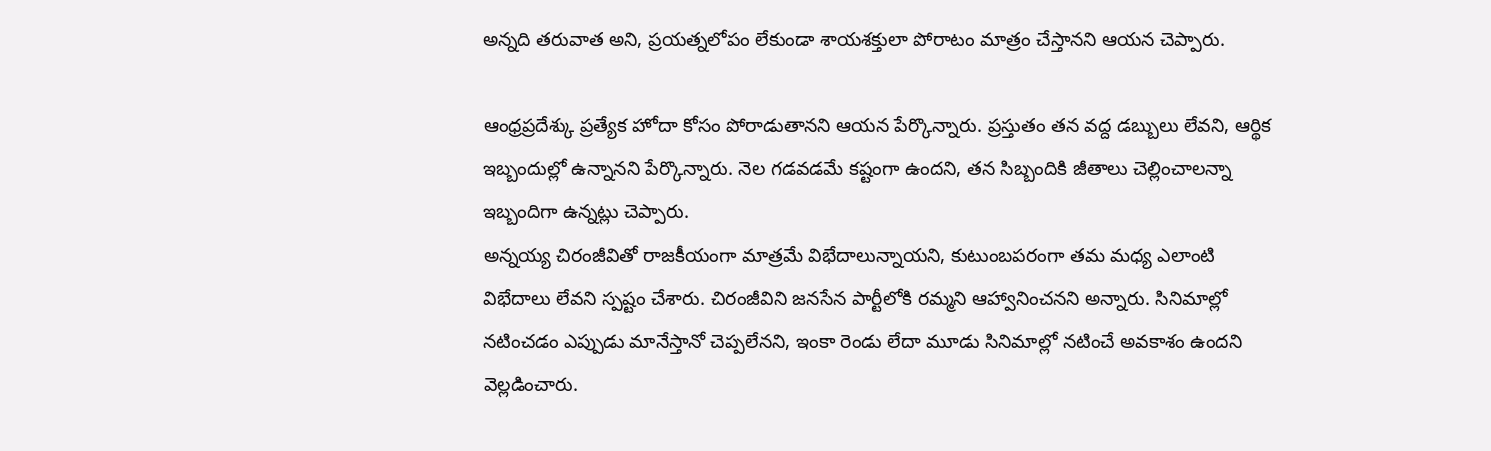అన్నది తరువాత అని, ప్రయత్నలోపం లేకుండా శాయశక్తులా పోరాటం మాత్రం చేస్తానని ఆయన చెప్పారు.

ఆంధ్రప్రదేశ్కు ప్రత్యేక హోదా కోసం పోరాడుతానని ఆయన పేర్కొన్నారు. ప్రస్తుతం తన వద్ద డబ్బులు లేవని, ఆర్థిక ఇబ్బందుల్లో ఉన్నానని పేర్కొన్నారు. నెల గడవడమే కష్టంగా ఉందని, తన సిబ్బందికి జీతాలు చెల్లించాలన్నా ఇబ్బందిగా ఉన్నట్లు చెప్పారు.
అన్నయ్య చిరంజీవితో రాజకీయంగా మాత్రమే విభేదాలున్నాయని, కుటుంబపరంగా తమ మధ్య ఎలాంటి విభేదాలు లేవని స్పష్టం చేశారు. చిరంజీవిని జనసేన పార్టీలోకి రమ్మని ఆహ్వానించనని అన్నారు. సినిమాల్లో నటించడం ఎప్పుడు మానేస్తానో చెప్పలేనని, ఇంకా రెండు లేదా మూడు సినిమాల్లో నటించే అవకాశం ఉందని వెల్లడించారు.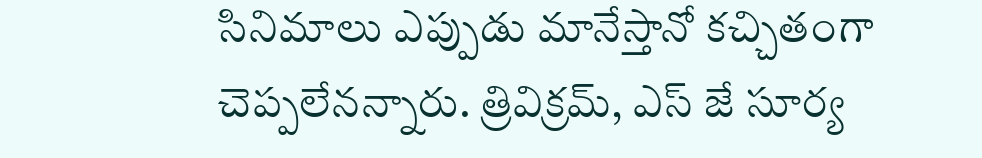సినిమాలు ఎప్పుడు మానేస్తానో కచ్చితంగా చెప్పలేనన్నారు. త్రివిక్రమ్, ఎస్ జే సూర్య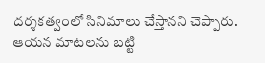దర్శకత్వంలో సినిమాలు చేస్తానని చెప్పారు. ఆయన మాటలను బట్టి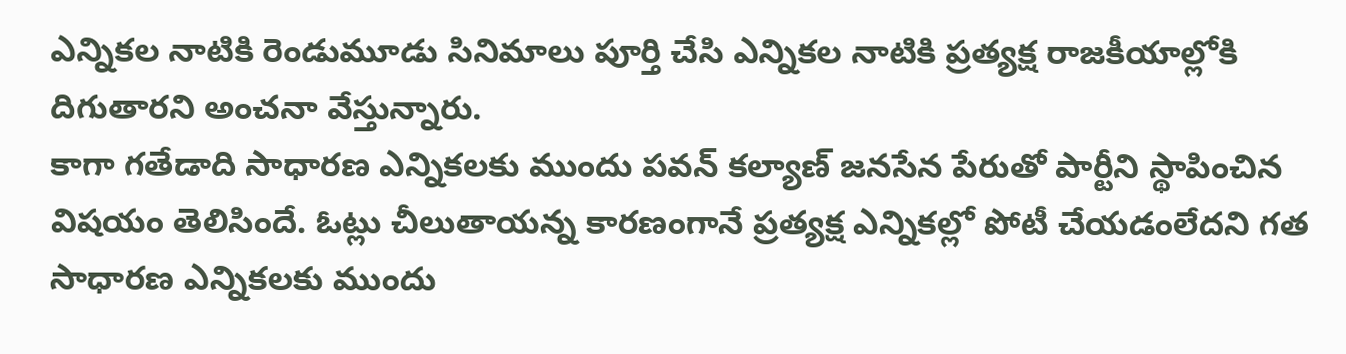ఎన్నికల నాటికి రెండుమూడు సినిమాలు పూర్తి చేసి ఎన్నికల నాటికి ప్రత్యక్ష రాజకీయాల్లోకి దిగుతారని అంచనా వేస్తున్నారు.
కాగా గతేడాది సాధారణ ఎన్నికలకు ముందు పవన్ కల్యాణ్ జనసేన పేరుతో పార్టీని స్థాపించిన విషయం తెలిసిందే. ఓట్లు చీలుతాయన్న కారణంగానే ప్రత్యక్ష ఎన్నికల్లో పోటీ చేయడంలేదని గత సాధారణ ఎన్నికలకు ముందు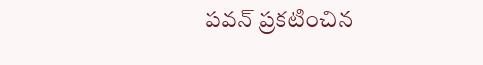పవన్ ప్రకటించిన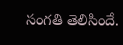సంగతి తెలిసిందే.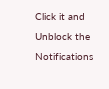Click it and Unblock the Notifications